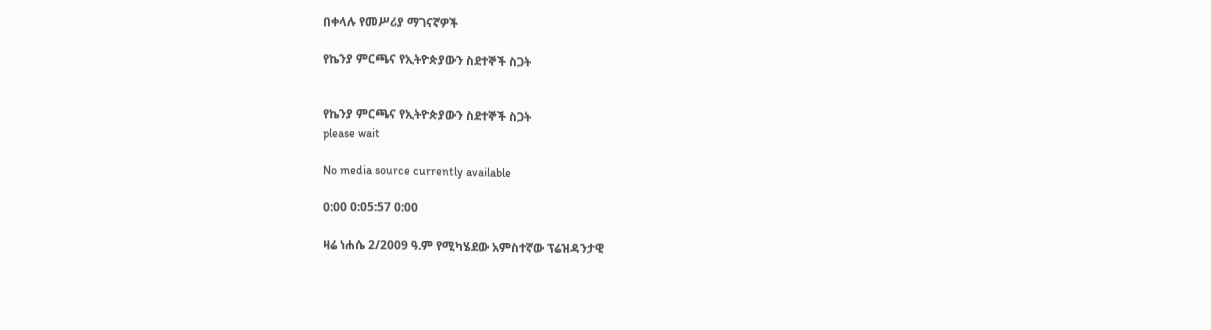በቀላሉ የመሥሪያ ማገናኛዎች

የኬንያ ምርጫና የኢትዮጵያውን ስደተኞች ስጋት


የኬንያ ምርጫና የኢትዮጵያውን ስደተኞች ስጋት
please wait

No media source currently available

0:00 0:05:57 0:00

ዛሬ ነሐሴ 2/2009 ዓ.ም የሚካሄደው አምስተኛው ፕሬዝዳንታዊ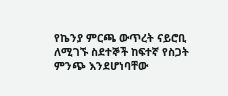የኬንያ ምርጫ ውጥረት ናይሮቢ ለሚገኙ ስደተኞች ከፍተኛ የስጋት ምንጭ እንደሆነባቸው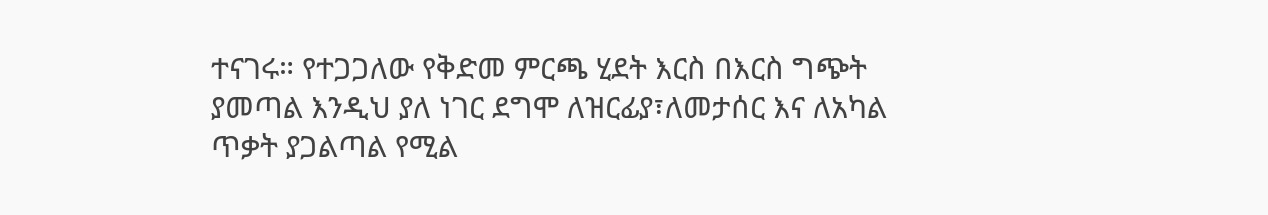ተናገሩ። የተጋጋለው የቅድመ ምርጫ ሂደት እርስ በእርስ ግጭት ያመጣል እንዲህ ያለ ነገር ደግሞ ለዝርፊያ፣ለመታሰር እና ለአካል ጥቃት ያጋልጣል የሚል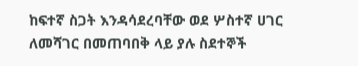ከፍተኛ ስጋት እንዳሳደረባቸው ወደ ሦስተኛ ሀገር ለመሻገር በመጠባበቅ ላይ ያሉ ስደተኞች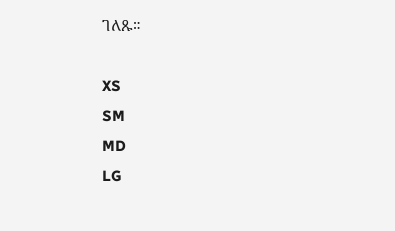ገለጹ።

XS
SM
MD
LG